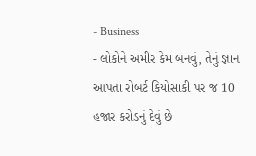- Business
- લોકોને અમીર કેમ બનવું, તેનું જ્ઞાન આપતા રોબર્ટ કિયોસાકી પર જ 10 હજાર કરોડનું દેવું છે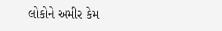લોકોને અમીર કેમ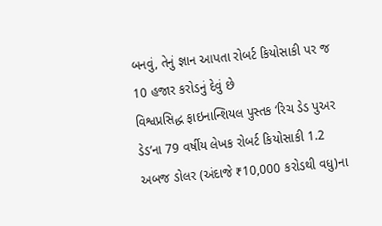બનવું, તેનું જ્ઞાન આપતા રોબર્ટ કિયોસાકી પર જ 10 હજાર કરોડનું દેવું છે
વિશ્વપ્રસિદ્ધ ફાઇનાન્શિયલ પુસ્તક ‘રિચ ડેડ પુઅર ડેડ’ના 79 વર્ષીય લેખક રોબર્ટ કિયોસાકી 1.2 અબજ ડોલર (અંદાજે ₹10,000 કરોડથી વધુ)ના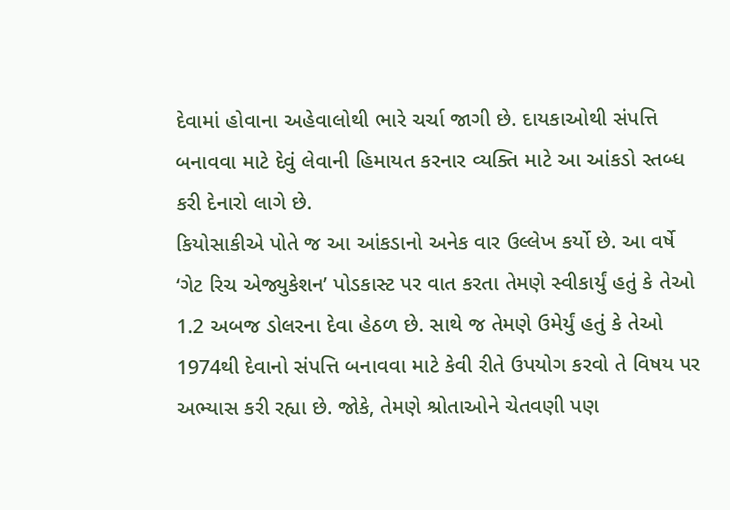દેવામાં હોવાના અહેવાલોથી ભારે ચર્ચા જાગી છે. દાયકાઓથી સંપત્તિ બનાવવા માટે દેવું લેવાની હિમાયત કરનાર વ્યક્તિ માટે આ આંકડો સ્તબ્ધ કરી દેનારો લાગે છે.
કિયોસાકીએ પોતે જ આ આંકડાનો અનેક વાર ઉલ્લેખ કર્યો છે. આ વર્ષે ‘ગેટ રિચ એજ્યુકેશન’ પોડકાસ્ટ પર વાત કરતા તેમણે સ્વીકાર્યું હતું કે તેઓ 1.2 અબજ ડોલરના દેવા હેઠળ છે. સાથે જ તેમણે ઉમેર્યું હતું કે તેઓ 1974થી દેવાનો સંપત્તિ બનાવવા માટે કેવી રીતે ઉપયોગ કરવો તે વિષય પર અભ્યાસ કરી રહ્યા છે. જોકે, તેમણે શ્રોતાઓને ચેતવણી પણ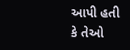આપી હતી કે તેઓ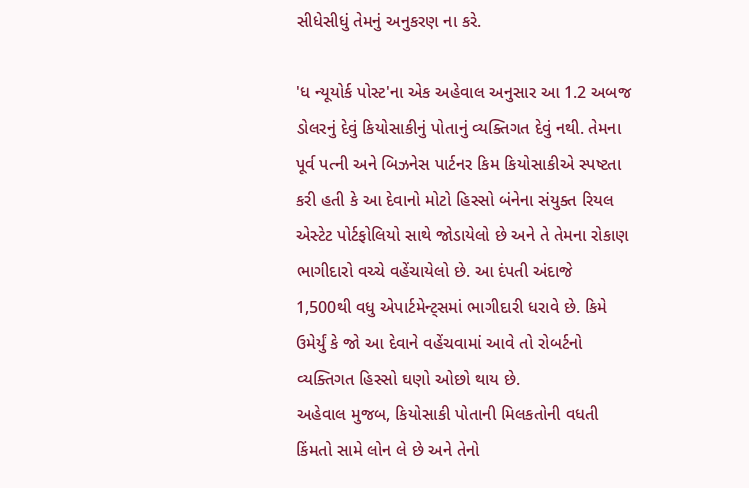સીધેસીધું તેમનું અનુકરણ ના કરે.

'ધ ન્યૂયોર્ક પોસ્ટ'ના એક અહેવાલ અનુસાર આ 1.2 અબજ ડોલરનું દેવું કિયોસાકીનું પોતાનું વ્યક્તિગત દેવું નથી. તેમના પૂર્વ પત્ની અને બિઝનેસ પાર્ટનર કિમ કિયોસાકીએ સ્પષ્ટતા કરી હતી કે આ દેવાનો મોટો હિસ્સો બંનેના સંયુક્ત રિયલ એસ્ટેટ પોર્ટફોલિયો સાથે જોડાયેલો છે અને તે તેમના રોકાણ ભાગીદારો વચ્ચે વહેંચાયેલો છે. આ દંપતી અંદાજે 1,500થી વધુ એપાર્ટમેન્ટ્સમાં ભાગીદારી ધરાવે છે. કિમે ઉમેર્યું કે જો આ દેવાને વહેંચવામાં આવે તો રોબર્ટનો વ્યક્તિગત હિસ્સો ઘણો ઓછો થાય છે.
અહેવાલ મુજબ, કિયોસાકી પોતાની મિલકતોની વધતી કિંમતો સામે લોન લે છે અને તેનો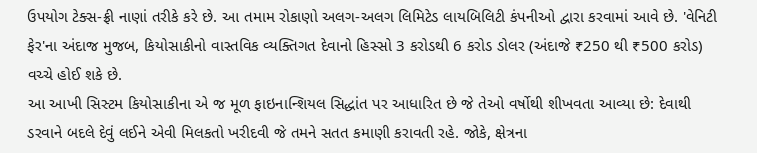ઉપયોગ ટેક્સ-ફ્રી નાણાં તરીકે કરે છે. આ તમામ રોકાણો અલગ-અલગ લિમિટેડ લાયબિલિટી કંપનીઓ દ્વારા કરવામાં આવે છે. 'વેનિટી ફેર'ના અંદાજ મુજબ, કિયોસાકીનો વાસ્તવિક વ્યક્તિગત દેવાનો હિસ્સો 3 કરોડથી 6 કરોડ ડોલર (અંદાજે ₹250 થી ₹500 કરોડ) વચ્ચે હોઈ શકે છે.
આ આખી સિસ્ટમ કિયોસાકીના એ જ મૂળ ફાઇનાન્શિયલ સિદ્ધાંત પર આધારિત છે જે તેઓ વર્ષોથી શીખવતા આવ્યા છે: દેવાથી ડરવાને બદલે દેવું લઈને એવી મિલકતો ખરીદવી જે તમને સતત કમાણી કરાવતી રહે. જોકે, ક્ષેત્રના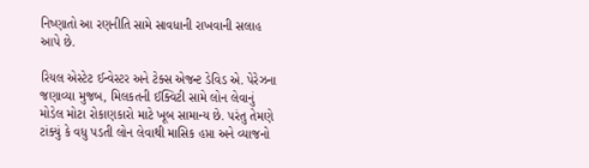નિષ્ણાતો આ રણનીતિ સામે સાવધાની રાખવાની સલાહ આપે છે.

રિયલ એસ્ટેટ ઈન્વેસ્ટર અને ટેક્સ એજન્ટ ડેવિડ એ. પેરેઝના જણાવ્યા મુજબ, મિલકતની ઈક્વિટી સામે લોન લેવાનું મોડેલ મોટા રોકાણકારો માટે ખૂબ સામાન્ય છે. પરંતુ તેમણે ટાંક્યું કે વધુ પડતી લોન લેવાથી માસિક હપ્તા અને વ્યાજનો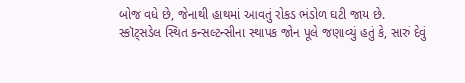બોજ વધે છે, જેનાથી હાથમાં આવતું રોકડ ભંડોળ ઘટી જાય છે.
સ્કૉટ્સડેલ સ્થિત કન્સલ્ટન્સીના સ્થાપક જોન પૂલે જણાવ્યું હતું કે, સારું દેવું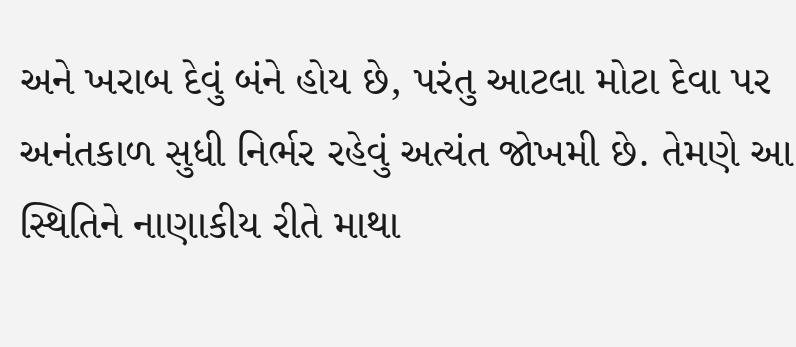અને ખરાબ દેવું બંને હોય છે, પરંતુ આટલા મોટા દેવા પર અનંતકાળ સુધી નિર્ભર રહેવું અત્યંત જોખમી છે. તેમણે આ સ્થિતિને નાણાકીય રીતે માથા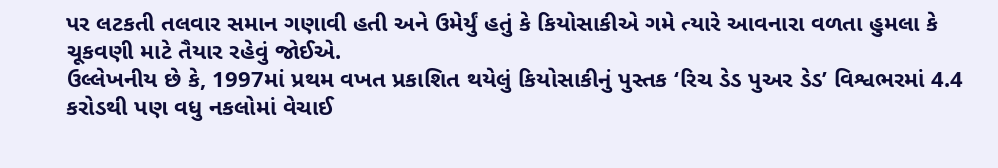પર લટકતી તલવાર સમાન ગણાવી હતી અને ઉમેર્યું હતું કે કિયોસાકીએ ગમે ત્યારે આવનારા વળતા હુમલા કે ચૂકવણી માટે તૈયાર રહેવું જોઈએ.
ઉલ્લેખનીય છે કે, 1997માં પ્રથમ વખત પ્રકાશિત થયેલું કિયોસાકીનું પુસ્તક ‘રિચ ડેડ પુઅર ડેડ’ વિશ્વભરમાં 4.4 કરોડથી પણ વધુ નકલોમાં વેચાઈ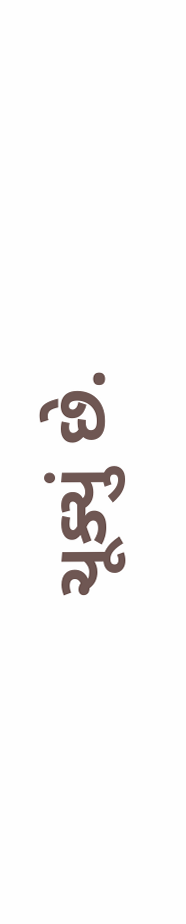ચૂક્યું છે.